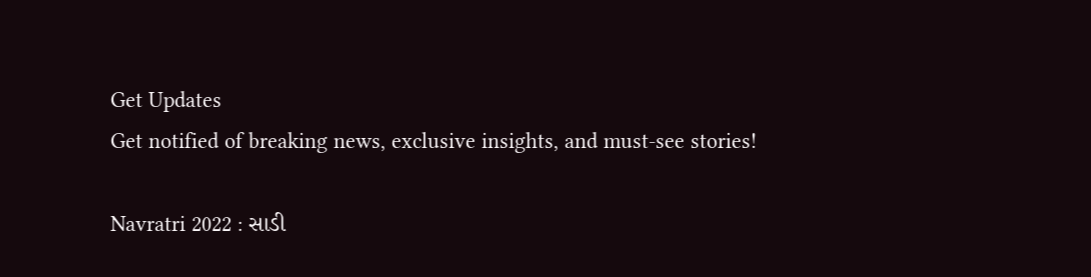Get Updates
Get notified of breaking news, exclusive insights, and must-see stories!

Navratri 2022 : સાડી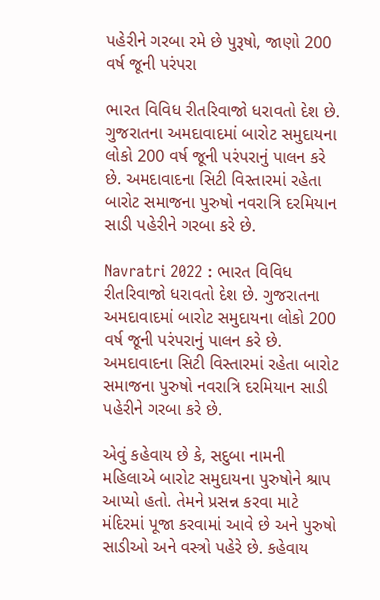પહેરીને ગરબા રમે છે પુરૂષો, જાણો 200 વર્ષ જૂની પરંપરા

ભારત વિવિધ રીતરિવાજો ધરાવતો દેશ છે. ગુજરાતના અમદાવાદમાં બારોટ સમુદાયના લોકો 200 વર્ષ જૂની પરંપરાનું પાલન કરે છે. અમદાવાદના સિટી વિસ્તારમાં રહેતા બારોટ સમાજના પુરુષો નવરાત્રિ દરમિયાન સાડી પહેરીને ગરબા કરે છે.

Navratri 2022 : ભારત વિવિધ રીતરિવાજો ધરાવતો દેશ છે. ગુજરાતના અમદાવાદમાં બારોટ સમુદાયના લોકો 200 વર્ષ જૂની પરંપરાનું પાલન કરે છે. અમદાવાદના સિટી વિસ્તારમાં રહેતા બારોટ સમાજના પુરુષો નવરાત્રિ દરમિયાન સાડી પહેરીને ગરબા કરે છે.

એવું કહેવાય છે કે, સદુબા નામની મહિલાએ બારોટ સમુદાયના પુરુષોને શ્રાપ આપ્યો હતો. તેમને પ્રસન્ન કરવા માટે મંદિરમાં પૂજા કરવામાં આવે છે અને પુરુષો સાડીઓ અને વસ્ત્રો પહેરે છે. કહેવાય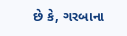છે કે, ગરબાના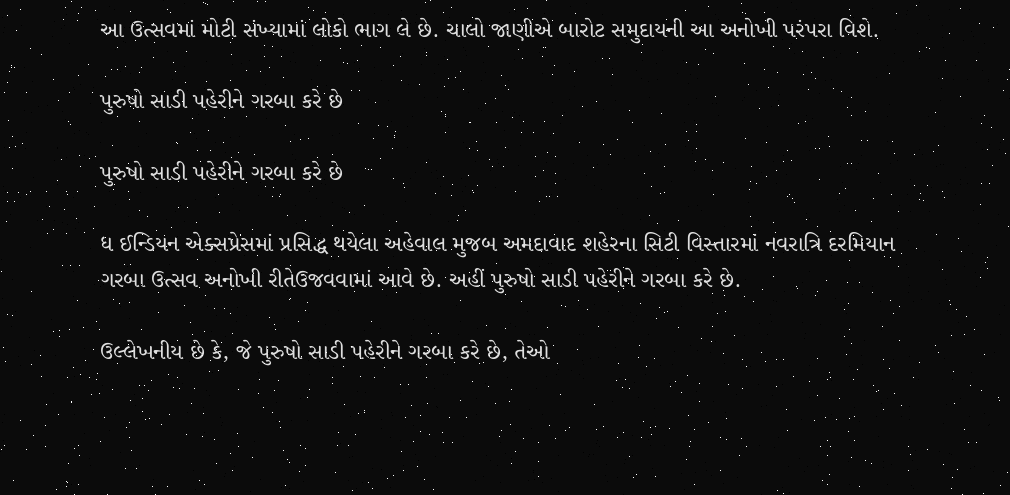આ ઉત્સવમાં મોટી સંખ્યામાં લોકો ભાગ લે છે. ચાલો જાણીએ બારોટ સમુદાયની આ અનોખી પરંપરા વિશે.

પુરુષો સાડી પહેરીને ગરબા કરે છે

પુરુષો સાડી પહેરીને ગરબા કરે છે

ધ ઈન્ડિયન એક્સપ્રેસમાં પ્રસિદ્ધ થયેલા અહેવાલ મુજબ અમદાવાદ શહેરના સિટી વિસ્તારમાં નવરાત્રિ દરમિયાન ગરબા ઉત્સવ અનોખી રીતેઉજવવામાં આવે છે. અહીં પુરુષો સાડી પહેરીને ગરબા કરે છે.

ઉલ્લેખનીય છે કે, જે પુરુષો સાડી પહેરીને ગરબા કરે છે, તેઓ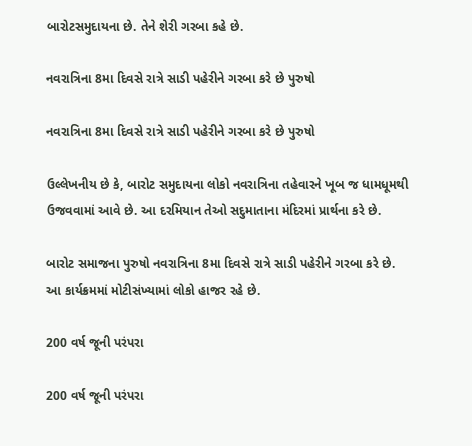બારોટસમુદાયના છે. તેને શેરી ગરબા કહે છે.

નવરાત્રિના 8મા દિવસે રાત્રે સાડી પહેરીને ગરબા કરે છે પુરુષો

નવરાત્રિના 8મા દિવસે રાત્રે સાડી પહેરીને ગરબા કરે છે પુરુષો

ઉલ્લેખનીય છે કે, બારોટ સમુદાયના લોકો નવરાત્રિના તહેવારને ખૂબ જ ધામધૂમથી ઉજવવામાં આવે છે. આ દરમિયાન તેઓ સદુમાતાના મંદિરમાં પ્રાર્થના કરે છે.

બારોટ સમાજના પુરુષો નવરાત્રિના 8મા દિવસે રાત્રે સાડી પહેરીને ગરબા કરે છે. આ કાર્યક્રમમાં મોટીસંખ્યામાં લોકો હાજર રહે છે.

200 વર્ષ જૂની પરંપરા

200 વર્ષ જૂની પરંપરા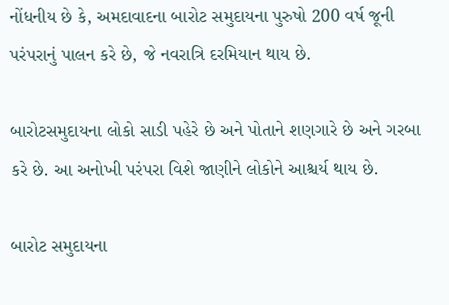નોંધનીય છે કે, અમદાવાદના બારોટ સમુદાયના પુરુષો 200 વર્ષ જૂની પરંપરાનું પાલન કરે છે, જે નવરાત્રિ દરમિયાન થાય છે.

બારોટસમુદાયના લોકો સાડી પહેરે છે અને પોતાને શણગારે છે અને ગરબા કરે છે. આ અનોખી પરંપરા વિશે જાણીને લોકોને આશ્ચર્ય થાય છે.

બારોટ સમુદાયના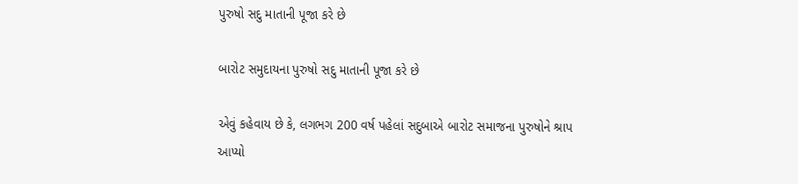પુરુષો સદુ માતાની પૂજા કરે છે

બારોટ સમુદાયના પુરુષો સદુ માતાની પૂજા કરે છે

એવું કહેવાય છે કે, લગભગ 200 વર્ષ પહેલાં સદુબાએ બારોટ સમાજના પુરુષોને શ્રાપ આપ્યો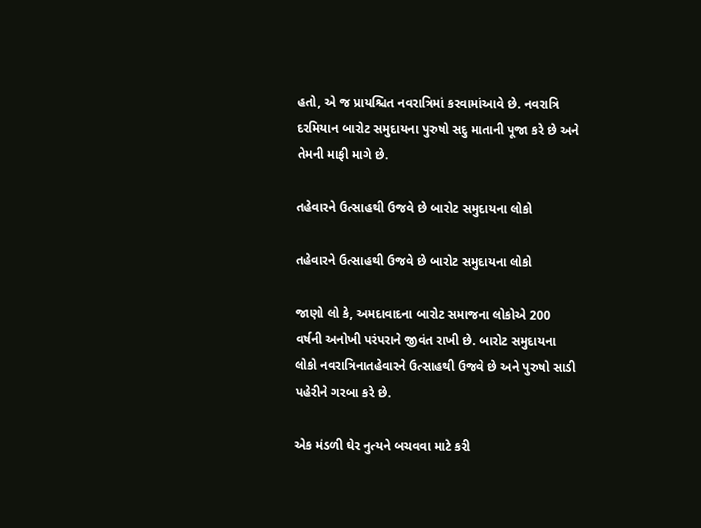હતો, એ જ પ્રાયશ્ચિત નવરાત્રિમાં કરવામાંઆવે છે. નવરાત્રિ દરમિયાન બારોટ સમુદાયના પુરુષો સદુ માતાની પૂજા કરે છે અને તેમની માફી માગે છે.

તહેવારને ઉત્સાહથી ઉજવે છે બારોટ સમુદાયના લોકો

તહેવારને ઉત્સાહથી ઉજવે છે બારોટ સમુદાયના લોકો

જાણો લો કે, અમદાવાદના બારોટ સમાજના લોકોએ 200 વર્ષની અનોખી પરંપરાને જીવંત રાખી છે. બારોટ સમુદાયના લોકો નવરાત્રિનાતહેવારને ઉત્સાહથી ઉજવે છે અને પુરુષો સાડી પહેરીને ગરબા કરે છે.

એક મંડળી ઘેર નુત્યને બચવવા માટે કરી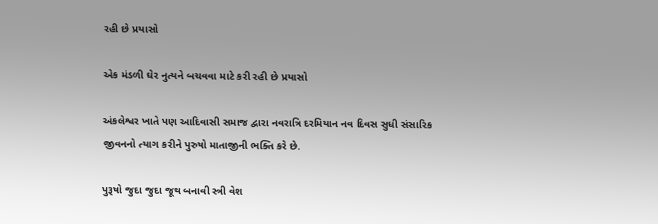રહી છે પ્રયાસો

એક મંડળી ઘેર નુત્યને બચવવા માટે કરી રહી છે પ્રયાસો

અંકલેશ્વર ખાતે પણ આદિવાસી સમાજ દ્વારા નવરાત્રિ દરમિયાન નવ દિવસ સુધી સંસારિક જીવનનો ત્યાગ કરીને પુરુષો માતાજીની ભક્તિ કરે છે.

પુરૂષો જુદા જુદા જૂથ બનાવી સ્ત્રી વેશ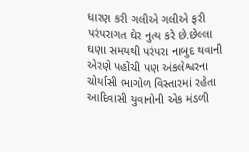ધારણ કરી ગલીએ ગલીએ ફરી પરંપરાગત ઘેર નુત્ય કરે છે.છેલ્લા ઘણા સમયથી પરંપરા નાબુદ થવાની એરણે પહોંચી પણ અંકલેશ્વરના ચોર્યાસી ભાગોળ વિસ્તારમાં રહેતા આદિવાસી યુવાનોની એક મંડળી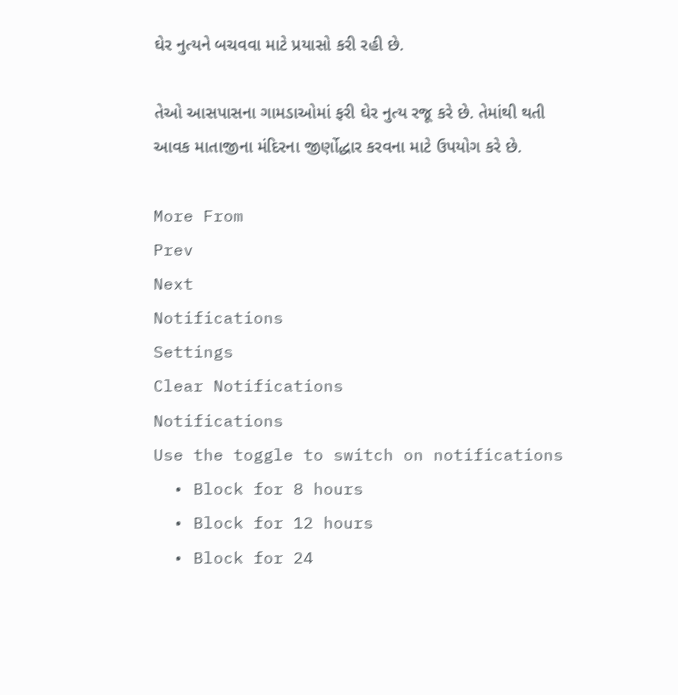ઘેર નુત્યને બચવવા માટે પ્રયાસો કરી રહી છે.

તેઓ આસપાસના ગામડાઓમાં ફરી ઘેર નુત્ય રજૂ કરે છે. તેમાંથી થતી આવક માતાજીના મંદિરના જીર્ણોદ્ધાર કરવના માટે ઉપયોગ કરે છે.

More From
Prev
Next
Notifications
Settings
Clear Notifications
Notifications
Use the toggle to switch on notifications
  • Block for 8 hours
  • Block for 12 hours
  • Block for 24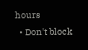hours
  • Don't block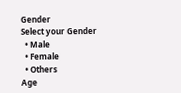Gender
Select your Gender
  • Male
  • Female
  • Others
Age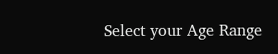Select your Age Range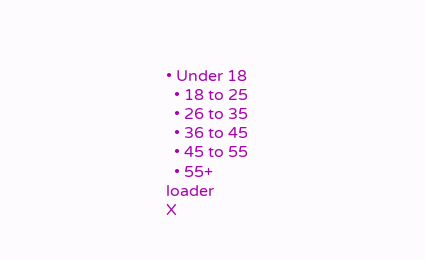• Under 18
  • 18 to 25
  • 26 to 35
  • 36 to 45
  • 45 to 55
  • 55+
loader
X